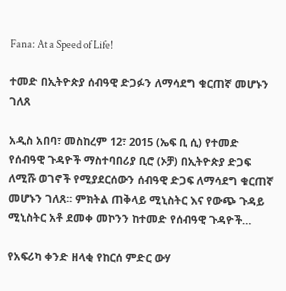Fana: At a Speed of Life!

ተመድ በኢትዮጵያ ሰብዓዊ ድጋፉን ለማሳደግ ቁርጠኛ መሆኑን ገለጸ

አዲስ አበባ፣ መስከረም 12፣ 2015 (ኤፍ ቢ ሲ) የተመድ የሰብዓዊ ጉዳዮች ማስተባበሪያ ቢሮ (ኦቻ) በኢትዮጵያ ድጋፍ ለሚሹ ወገኖች የሚያደርሰውን ሰብዓዊ ድጋፍ ለማሳደግ ቁርጠኛ መሆኑን ገለጸ፡፡ ምክትል ጠቅላይ ሚኒስትር እና የውጭ ጉዳይ ሚኒስትር አቶ ደመቀ መኮንን ከተመድ የሰብዓዊ ጉዳዮች…

የአፍሪካ ቀንድ ዘላቂ የከርሰ ምድር ውሃ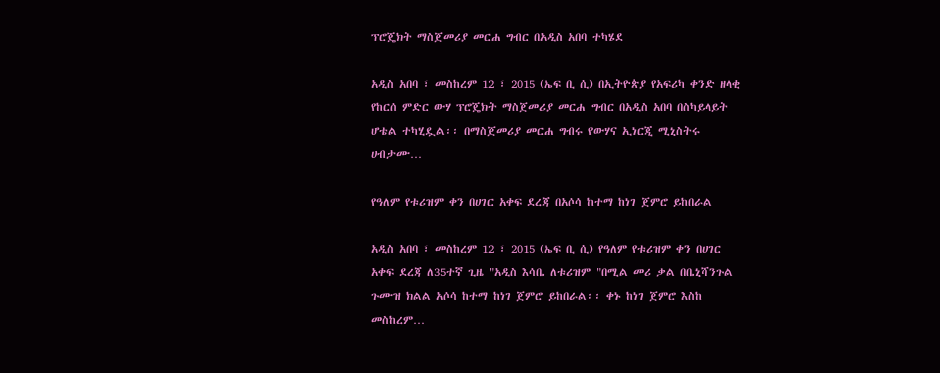ፕሮጄክት ማስጀመሪያ መርሐ ግብር በአዲስ አበባ ተካሄደ

አዲስ አበባ ፣ መስከረም 12 ፣ 2015 (ኤፍ ቢ ሲ) በኢትዮጵያ የአፍሪካ ቀንድ ዘላቂ የከርሰ ምድር ውሃ ፕሮጄክት ማስጀመሪያ መርሐ ግብር በአዲስ አበባ በስካይላይት ሆቴል ተካሂዷል፡፡ በማስጀመሪያ መርሐ ግብሩ የውሃና ኢነርጂ ሚኒስትሩ ሀብታሙ…

የዓለም የቱሪዝም ቀን በሀገር አቀፍ ደረጃ በአሶሳ ከተማ ከነገ ጀምሮ ይከበራል

አዲስ አበባ ፣ መስከረም 12 ፣ 2015 (ኤፍ ቢ ሲ) የዓለም የቱሪዝም ቀን በሀገር አቀፍ ደረጃ ለ35ተኛ ጊዜ "አዲስ እሳቤ ለቱሪዝም "በሚል መሪ ቃል በቤኒሻንጉል ጉሙዝ ክልል አሶሳ ከተማ ከነገ ጀምሮ ይከበራል፡፡ ቀኑ ከነገ ጀምሮ እስከ መስከረም…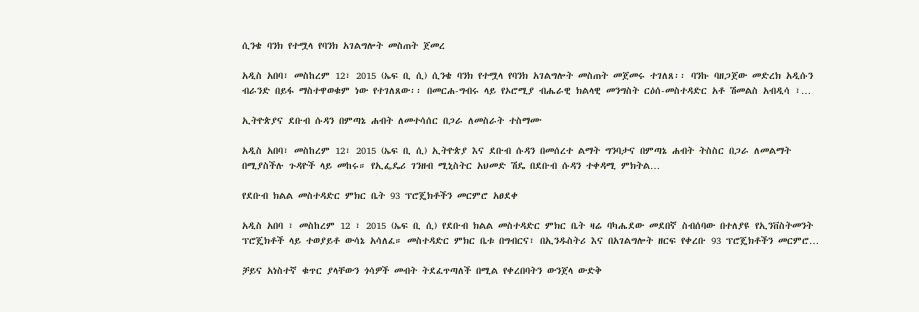ሲንቄ ባንክ የተሟላ የባንክ አገልግሎት መስጠት ጀመረ

አዲስ አበባ፣ መስከረም 12፣ 2015 (ኤፍ ቢ ሲ) ሲንቄ ባንክ የተሟላ የባንክ አገልግሎት መስጠት መጀመሩ ተገለጸ፡፡ ባንኩ ባዘጋጀው መድረክ አዲሱን ብራንድ በይፋ ማስተዋወቁም ነው የተገለጸው፡፡ በመርሐ-ግብሩ ላይ የኦሮሚያ ብሔራዊ ክልላዊ መንግስት ርዕሰ-መስተዳድር አቶ ሽመልስ አብዲሳ ፣…

ኢትዮጵያና ደቡብ ሱዳን በምጣኔ ሐብት ለመተሳሰር በጋራ ለመስራት ተስማሙ

አዲስ አበባ፣ መስከረም 12፣ 2015 (ኤፍ ቢ ሲ) ኢትዮጵያ እና ደቡብ ሱዳን በመሰረተ ልማት ግንባታና በምጣኔ ሐብት ትስስር በጋራ ለመልማት በሚያስችሉ ጉዳዮች ላይ መከሩ። የኢፌዴሪ ገንዘብ ሚኒስትር አህመድ ሽዴ በደቡብ ሱዳን ተቀዳሚ ምክትል…

የደቡብ ክልል መስተዳድር ምክር ቤት 93 ፕሮጄክቶችን መርምሮ አፀደቀ

አዲስ አበባ ፣ መስከረም 12 ፣ 2015 (ኤፍ ቢ ሲ) የደቡብ ክልል መስተዳድር ምክር ቤት ዛሬ ባካሔደው መደበኛ ስብሰባው በተለያዩ የኢንቨስትመንት ፕሮጄክቶች ላይ ተወያይቶ ውሳኔ አሳለፈ። መስተዳድር ምክር ቤቱ በግብርና፣ በኢንዱስትሪ እና በአገልግሎት ዘርፍ የቀረቡ 93 ፕሮጄክቶችን መርምሮ…

ቻይና አነስተኛ ቁጥር ያላቸውን ጎሳዎች መብት ትደፈጥጣለች በሚል የቀረበባትን ውንጀላ ውድቅ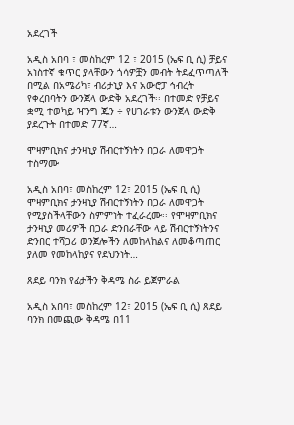አደረገች

አዲስ አበባ ፣ መስከረም 12 ፣ 2015 (ኤፍ ቢ ሲ) ቻይና አነስተኛ ቁጥር ያላቸውን ጎሳዎቿን መብት ትደፈጥጣለች በሚል በአሜሪካ፣ ብሪታኒያ እና አውሮፓ ኅብረት የቀረበባትን ውንጀላ ውድቅ አደረገች፡፡ በተመድ የቻይና ቋሚ ተወካይ ዣንግ ጁን ÷ የሀገራቱን ውንጀላ ውድቅ ያደረጉት በተመድ 77ኛ…

ሞዛምቢክና ታንዛኒያ ሽብርተኝነትን በጋራ ለመዋጋት ተስማሙ

አዲስ አበባ፣ መስከረም 12፣ 2015 (ኤፍ ቢ ሲ) ሞዛምቢክና ታንዛኒያ ሽብርተኝነትን በጋራ ለመዋጋት የሚያስችላቸውን ስምምነት ተፈራረሙ፡፡ የሞዛምቢክና ታንዛኒያ መሪዎች በጋራ ድንበራቸው ላይ ሽብርተኝነትንና ድንበር ተሻጋሪ ወንጀሎችን ለመከላከልና ለመቆጣጠር ያለመ የመከላከያና የደህንነት…

ጸደይ ባንክ የፊታችን ቅዳሜ ስራ ይጀምራል

አዲስ አበባ፣ መስከረም 12፣ 2015 (ኤፍ ቢ ሲ) ጸደይ ባንክ በመጪው ቅዳሜ በ11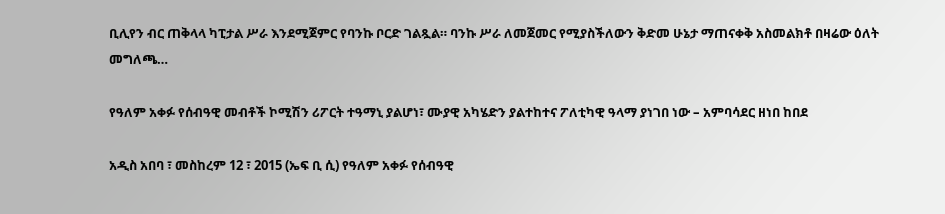ቢሊየን ብር ጠቅላላ ካፒታል ሥራ እንደሚጀምር የባንኩ ቦርድ ገልጿል። ባንኩ ሥራ ለመጀመር የሚያስችለውን ቅድመ ሁኔታ ማጠናቀቅ አስመልክቶ በዛሬው ዕለት መግለጫ…

የዓለም አቀፉ የሰብዓዊ መብቶች ኮሚሽን ሪፖርት ተዓማኒ ያልሆነ፣ ሙያዊ አካሄድን ያልተከተና ፖለቲካዊ ዓላማ ያነገበ ነው – አምባሳደር ዘነበ ከበደ

አዲስ አበባ ፣ መስከረም 12 ፣ 2015 (ኤፍ ቢ ሲ) የዓለም አቀፉ የሰብዓዊ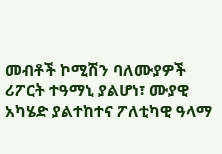መብቶች ኮሚሽን ባለሙያዎች ሪፖርት ተዓማኒ ያልሆነ፣ ሙያዊ አካሄድ ያልተከተና ፖለቲካዊ ዓላማ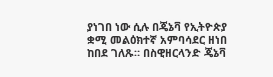ያነገበ ነው ሲሉ በጄኔቫ የኢትዮጵያ ቋሚ መልዕክተኛ አምባሳደር ዘነበ ከበደ ገለጹ። በስዊዘርላንድ ጄኔቫ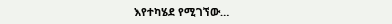እየተካሄደ የሚገኘው…